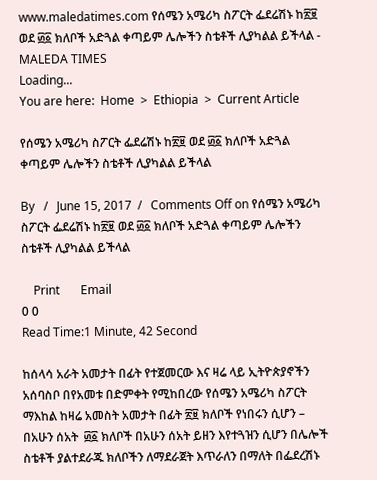www.maledatimes.com የሰሜን አሜሪካ ስፖርት ፌደሬሽኑ ከ፳፱ ወደ ፴፩ ክለቦች አድጓል ቀጣይም ሌሎችን ስቴቶች ሊያካልል ይችላል - MALEDA TIMES
Loading...
You are here:  Home  >  Ethiopia  >  Current Article

የሰሜን አሜሪካ ስፖርት ፌደሬሽኑ ከ፳፱ ወደ ፴፩ ክለቦች አድጓል ቀጣይም ሌሎችን ስቴቶች ሊያካልል ይችላል

By   /   June 15, 2017  /   Comments Off on የሰሜን አሜሪካ ስፖርት ፌደሬሽኑ ከ፳፱ ወደ ፴፩ ክለቦች አድጓል ቀጣይም ሌሎችን ስቴቶች ሊያካልል ይችላል

    Print       Email
0 0
Read Time:1 Minute, 42 Second

ከሰላሳ አራት አመታት በፊት የተጀመርው እና ዛሬ ላይ ኢትዮጵያኖችን አሰባስቦ በየአመቱ በድምቀት የሚከበረው የሰሜን አሜሪካ ስፖርት ማእከል ከዛሬ አመስት አመታት በፊት ፳፱ ክለቦች የነበሩን ሲሆን – በአሁን ሰአት  ፴፩ ክለቦች በአሁን ሰአት ይዘን እየተጓዝን ሲሆን በሌሎች ስቴቶች ያልተደራጁ ክለቦችን ለማደራጀት እጥራለን በማለት በፌደረሽኑ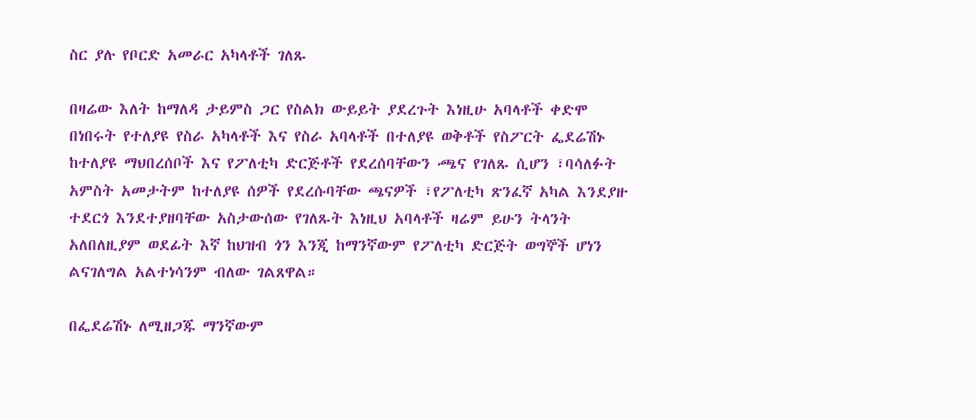ስር ያሉ የቦርድ አመራር አካላቶች ገለጹ

በዛሬው እለት ከማለዳ ታይምስ ጋር የስልክ ውይይት ያደረጉት እነዚሁ አባላቶች ቀድሞ በነበሩት የተለያዩ የስራ አካላቶች እና የስራ አባላቶች በተለያዩ ወቅቶች የስፖርት ፌደሬሽኑ ከተለያዩ ማህበረሰቦች እና የፖለቲካ ድርጅቶች የደረሰባቸውን ⶻና የገለጹ ሲሆን ፣ባሳለፉት አምስት አመታትም ከተለያዩ ሰዎች የደረሱባቸው ጫናዎች ፣የፖለቲካ ጽንፈኛ አካል እንደያዙ ተደርጎ እንደተያዘባቸው አስታውሰው የገለጹት እነዚህ አባላቶች ዛሬም ይሁን ትላንት አለበለዚያም ወደፊት እኛ ከህዝብ ጎን እንጂ ከማንኛውም የፖለቲካ ድርጅት ወግኞች ሆነን ልናገለግል አልተነሳንም ብለው ገልጸዋል።

በፌደሬሽኑ ለሚዘጋጁ ማንኛውም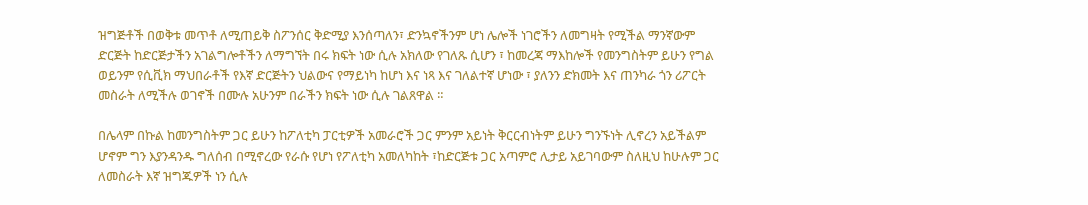ዝግጅቶች በወቅቱ መጥቶ ለሚጠይቅ ስፖንሰር ቅድሚያ እንሰጣለን፣ ድንኳኖችንም ሆነ ሌሎች ነገሮችን ለመግዛት የሚችል ማንኛውም ድርጅት ከድርጅታችን አገልግሎቶችን ለማግኘት በሩ ክፍት ነው ሲሉ አክለው የገለጹ ሲሆን ፣ ከመረጃ ማእከሎች የመንግስትም ይሁን የግል ወይንም የሲቪክ ማህበራቶች የእኛ ድርጅትን ህልውና የማይነካ ከሆነ እና ነጻ እና ገለልተኛ ሆነው ፣ ያለንን ድክመት እና ጠንካራ ጎን ሪፖርት መስራት ለሚችሉ ወገኖች በሙሉ አሁንም በራችን ክፍት ነው ሲሉ ገልጸዋል ።

በሌላም በኩል ከመንግስትም ጋር ይሁን ከፖለቲካ ፓርቲዎች አመራሮች ጋር ምንም አይነት ቅርርብነትም ይሁን ግንኙነት ሊኖረን አይችልም ሆኖም ግን እያንዳንዱ ግለሰብ በሚኖረው የራሱ የሆነ የፖለቲካ አመለካከት ፣ከድርጅቱ ጋር አጣምሮ ሊታይ አይገባውም ስለዚህ ከሁሉም ጋር ለመስራት እኛ ዝግጁዎች ነን ሲሉ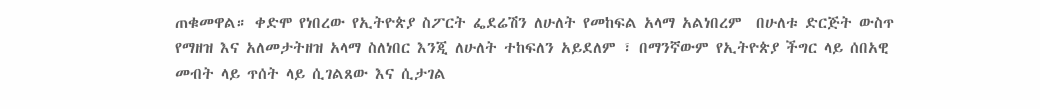ጠቁመዋል። ቀድሞ የነበረው የኢትዮጵያ ስፖርት ፌደሬሽን ለሁለት የመከፍል አላማ አልነበረም  በሁለቱ ድርጅት ውስጥ የማዘዝ እና አለመታትዘዝ አላማ ስለነበር እንጂ ለሁለት ተከፍለን አይደለም ፣ በማንኛውም የኢትዮጵያ ችግር ላይ ሰበአዊ መብት ላይ ጥሰት ላይ ሲገልጸው እና ሲታገል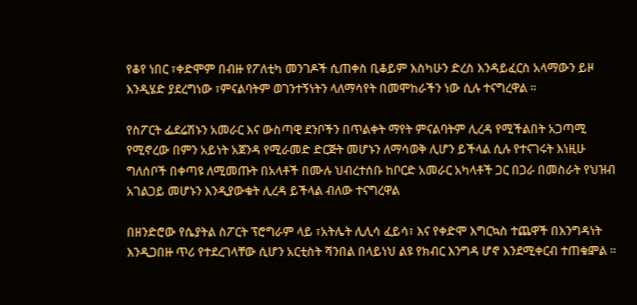የቆየ ነበር ፣ቀድሞም በብዙ የፖለቲካ መንገዶች ሲጠቀስ ቢቆይም እስካሁን ድረስ እንዳይፈርስ አላማውን ይዞ እንዲሄድ ያደረግነው ፣ምናልባትም ወገንተኝነትን ላለማሳየት በመሞከራችን ነው ሲሉ ተናግረዋል ።

የስፖርት ፌደሬሽኑን አመራር እና ውስጣዊ ደንቦችን በጥልቀት ማየት ምናልባትም ሊረዳ የሚችልበት አጋጣሚ የሚኖረው በምን አይነት አጀንዳ የሚራመድ ድርጅት መሆኑን ለማሳወቅ ሊሆን ይችላል ሲሉ የተናገሩት እነዚሁ ግለሰቦች በቀጣዩ ለሚመጡት በአላቶች በሙሉ ህብረተሰቡ ከቦርድ አመራር አካላቶች ጋር በጋራ በመስራት የህዝብ አገልጋይ መሆኑን እንዲያውቁት ሊረዳ ይችላል ብለው ተናግረዋል

በዘንድሮው የሴያትል ስፖርት ፕሮግራም ላይ ፣አትሌት ሊሊሳ ፈይሳ፣ እና የቀድሞ እግርኳስ ተጨዋች በእንግዳነት እንዲጋበዙ ጥሪ የተደረገላቸው ሲሆን አርቲስት ሻንበል በላይነህ ልዩ የክብር እንግዳ ሆኖ እንደሚቀርብ ተጠቁⶁል ።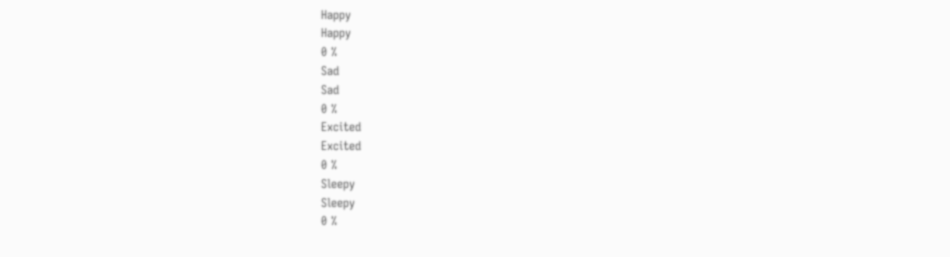Happy
Happy
0 %
Sad
Sad
0 %
Excited
Excited
0 %
Sleepy
Sleepy
0 %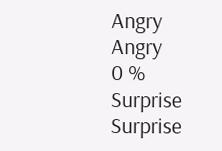Angry
Angry
0 %
Surprise
Surprise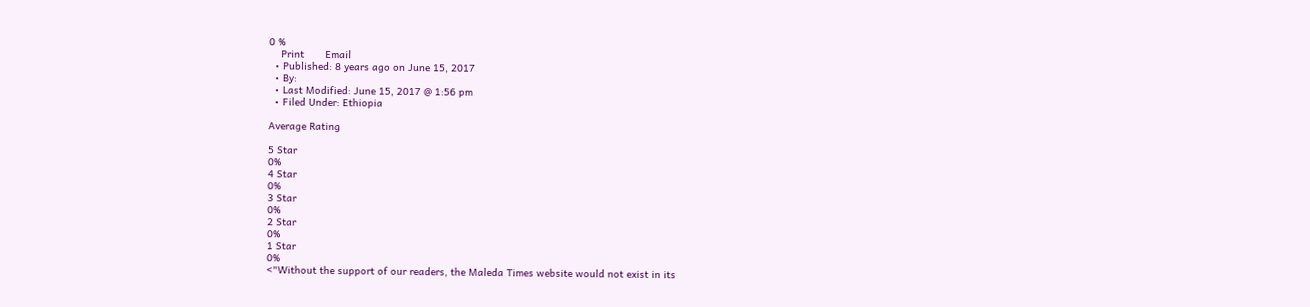0 %
    Print       Email
  • Published: 8 years ago on June 15, 2017
  • By:
  • Last Modified: June 15, 2017 @ 1:56 pm
  • Filed Under: Ethiopia

Average Rating

5 Star
0%
4 Star
0%
3 Star
0%
2 Star
0%
1 Star
0%
<"Without the support of our readers, the Maleda Times website would not exist in its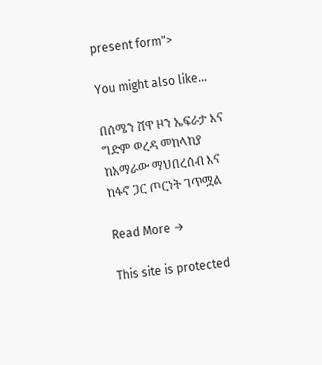present form">

You might also like...

በሰሜን ሸዋ ዞን ኤፍራታ እና ግድም ወረዳ መከላከያ ከአማራው ማህበረሰብ እና ከፋኖ ጋር ጦርነት ገጥሟል

Read More →

This site is protected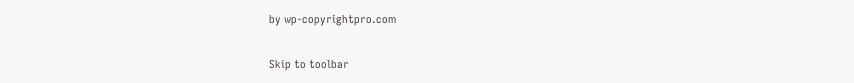by wp-copyrightpro.com

Skip to toolbar